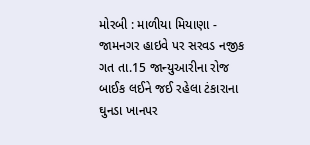મોરબી : માળીયા મિયાણા - જામનગર હાઇવે પર સરવડ નજીક ગત તા.15 જાન્યુઆરીના રોજ બાઈક લઈને જઈ રહેલા ટંકારાના ઘુનડા ખાનપર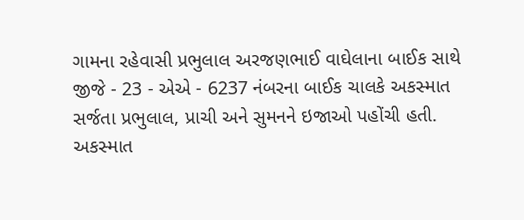ગામના રહેવાસી પ્રભુલાલ અરજણભાઈ વાઘેલાના બાઈક સાથે જીજે - 23 - એએ - 6237 નંબરના બાઈક ચાલકે અકસ્માત સર્જતા પ્રભુલાલ, પ્રાચી અને સુમનને ઇજાઓ પહોંચી હતી. અકસ્માત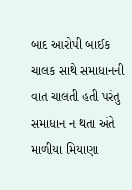બાદ આરોપી બાઈક ચાલક સાથે સમાધાનની વાત ચાલતી હતી પરંતુ સમાધાન ન થતા અંતે માળીયા મિયાણા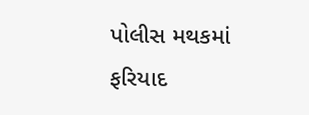પોલીસ મથકમાં ફરિયાદ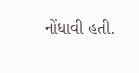નોંધાવી હતી.